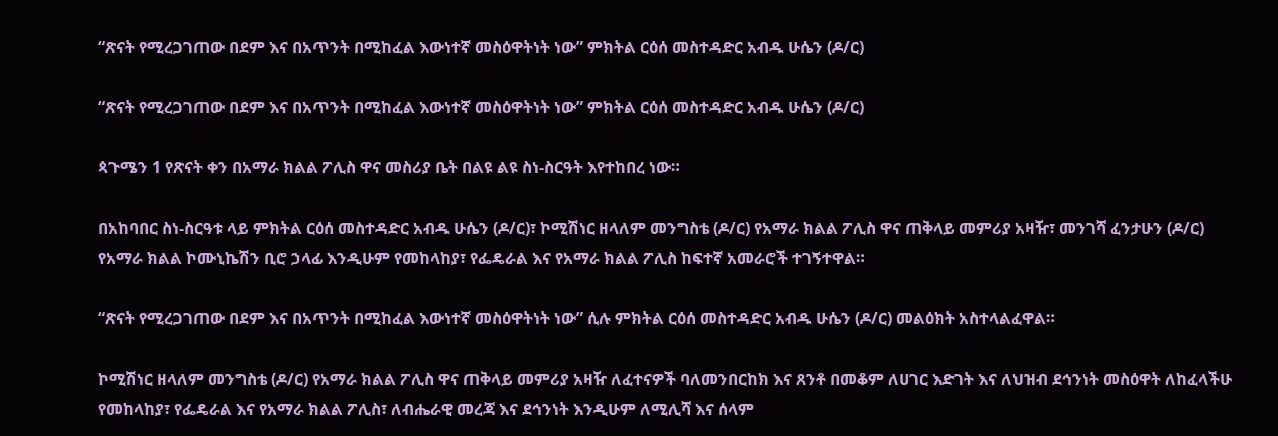“ጽናት የሚረጋገጠው በደም እና በአጥንት በሚከፈል እውነተኛ መስዕዋትነት ነው” ምክትል ርዕሰ መስተዳድር አብዱ ሁሴን (ዶ/ር)

“ጽናት የሚረጋገጠው በደም እና በአጥንት በሚከፈል እውነተኛ መስዕዋትነት ነው” ምክትል ርዕሰ መስተዳድር አብዱ ሁሴን (ዶ/ር)

ጳጉሜን 1 የጽናት ቀን በአማራ ክልል ፖሊስ ዋና መስሪያ ቤት በልዩ ልዩ ስነ-ስርዓት እየተከበረ ነው።

በአከባበር ስነ-ስርዓቱ ላይ ምክትል ርዕሰ መስተዳድር አብዱ ሁሴን (ዶ/ር)፣ ኮሚሽነር ዘላለም መንግስቴ (ዶ/ር) የአማራ ክልል ፖሊስ ዋና ጠቅላይ መምሪያ አዛዥ፣ መንገሻ ፈንታሁን (ዶ/ር) የአማራ ክልል ኮሙኒኬሽን ቢሮ ኃላፊ እንዲሁም የመከላከያ፣ የፌዴራል እና የአማራ ክልል ፖሊስ ከፍተኛ አመራሮች ተገኝተዋል።

“ጽናት የሚረጋገጠው በደም እና በአጥንት በሚከፈል እውነተኛ መስዕዋትነት ነው” ሲሉ ምክትል ርዕሰ መስተዳድር አብዱ ሁሴን (ዶ/ር) መልዕክት አስተላልፈዋል።

ኮሚሽነር ዘላለም መንግስቴ (ዶ/ር) የአማራ ክልል ፖሊስ ዋና ጠቅላይ መምሪያ አዛዥ ለፈተናዎች ባለመንበርከክ እና ጸንቶ በመቆም ለሀገር እድገት እና ለህዝብ ደኅንነት መስዕዋት ለከፈላችሁ የመከላከያ፣ የፌዴራል እና የአማራ ክልል ፖሊስ፣ ለብሔራዊ መረጃ እና ደኅንነት እንዲሁም ለሚሊሻ እና ሰላም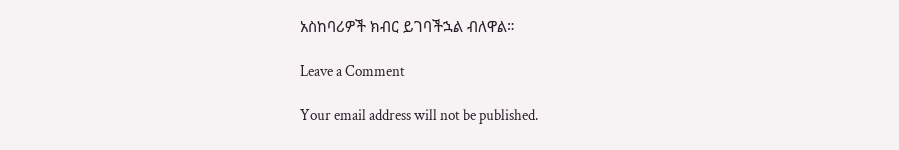አስከባሪዎች ክብር ይገባችኋል ብለዋል።

Leave a Comment

Your email address will not be published.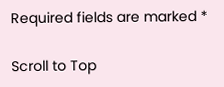Required fields are marked *

Scroll to Top